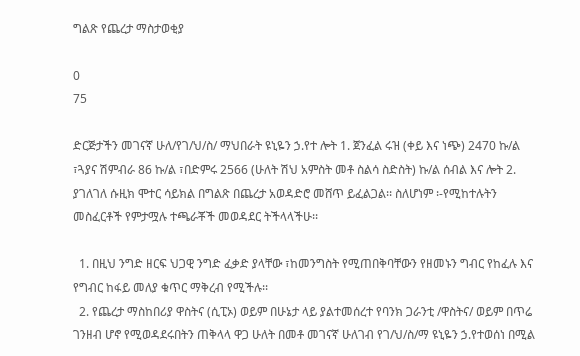ግልጽ የጨረታ ማስታወቂያ

0
75

ድርጅታችን መገናኛ ሁለ/የገ/ህ/ስ/ ማህበራት ዩኒዬን ኃ.የተ ሎት 1. ጀንፈል ሩዝ (ቀይ እና ነጭ) 2470 ኩ/ል ፣ጓያና ሽምብራ 86 ኩ/ል ፣በድምሩ 2566 (ሁለት ሽህ አምስት መቶ ስልሳ ስድስት) ኩ/ል ሰብል እና ሎት 2. ያገለገለ ሱዚክ ሞተር ሳይክል በግልጽ በጨረታ አወዳድሮ መሸጥ ይፈልጋል፡፡ ስለሆነም ፡-የሚከተሉትን መስፈርቶች የምታሟሉ ተጫራቾች መወዳደር ትችላላችሁ፡፡

  1. በዚህ ንግድ ዘርፍ ህጋዊ ንግድ ፈቃድ ያላቸው ፣ከመንግስት የሚጠበቅባቸውን የዘመኑን ግብር የከፈሉ እና የግብር ከፋይ መለያ ቁጥር ማቅረብ የሚችሉ፡፡
  2. የጨረታ ማስከበሪያ ዋስትና (ሲፒኦ) ወይም በሁኔታ ላይ ያልተመሰረተ የባንክ ጋራንቲ /ዋስትና/ ወይም በጥሬ ገንዘብ ሆኖ የሚወዳደሩበትን ጠቅላላ ዋጋ ሁለት በመቶ መገናኛ ሁለገብ የገ/ህ/ስ/ማ ዩኒዬን ኃ.የተወሰነ በሚል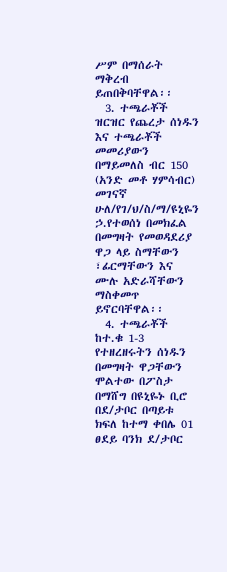ሥም በማሰራት ማቅረብ ይጠበቅባቸዋል፡፡
  3. ተጫራቾች ዝርዝር የጨረታ ሰነዱን እና ተጫራቾች መመሪያውን በማይመለስ ብር 150 (አንድ መቶ ሃምሳብር) መገናኛ ሁለ/የገ/ህ/ስ/ማ/ዩኒዬን ኃ.የተወሰነ በመክፈል በመግዛት የመወዳደሪያ ዋጋ ላይ ስማቸውን ፣ፊርማቸውን እና ሙሉ አድራሻቸውን ማስቀመጥ ይኖርባቸዋል፡፡
  4. ተጫራቾች ከተ.ቁ 1-3 የተዘረዘሩትን ሰነዱን በመግዛት ዋጋቸውን ሞልተው በፖስታ በማሸግ በዩኒዬኑ ቢሮ በደ/ታቦር በጣይቱ ክፍለ ከተማ ቀበሌ 01 ፀደይ ባንክ ደ/ታቦር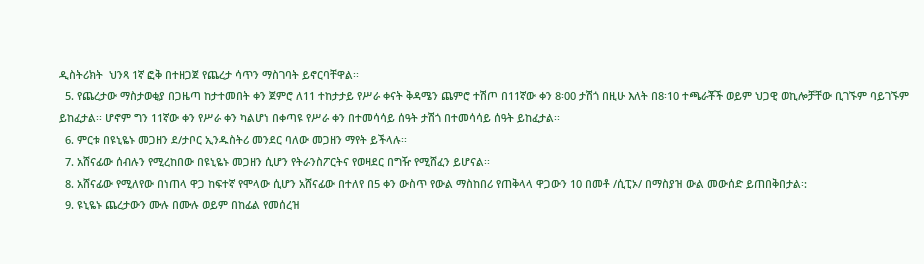ዲስትሪክት  ህንጻ 1ኛ ፎቅ በተዘጋጀ የጨረታ ሳጥን ማስገባት ይኖርባቸዋል፡፡
  5. የጨረታው ማስታወቂያ በጋዜጣ ከታተመበት ቀን ጀምሮ ለ11 ተከታታይ የሥራ ቀናት ቅዳሜን ጨምሮ ተሽጦ በ11ኛው ቀን 8፡00 ታሽጎ በዚሁ እለት በ8፡10 ተጫራቾች ወይም ህጋዊ ወኪሎቻቸው ቢገኙም ባይገኙም ይከፈታል፡፡ ሆኖም ግን 11ኛው ቀን የሥራ ቀን ካልሆነ በቀጣዩ የሥራ ቀን በተመሳሳይ ሰዓት ታሽጎ በተመሳሳይ ሰዓት ይከፈታል፡፡
  6. ምርቱ በዩኒዬኑ መጋዘን ደ/ታቦር ኢንዱስትሪ መንደር ባለው መጋዘን ማየት ይችላሉ፡፡
  7. አሸናፊው ሰብሉን የሚረከበው በዩኒዬኑ መጋዘን ሲሆን የትራንስፖርትና የወዛደር በግዥ የሚሸፈን ይሆናል፡፡
  8. አሸናፊው የሚለየው በነጠላ ዋጋ ከፍተኛ የሞላው ሲሆን አሸናፊው በተለየ በ5 ቀን ውስጥ የውል ማስከበሪ የጠቅላላ ዋጋውን 10 በመቶ /ሲፒኦ/ በማስያዝ ውል መውሰድ ይጠበቅበታል፡:
  9. ዩኒዬኑ ጨረታውን ሙሉ በሙሉ ወይም በከፊል የመሰረዝ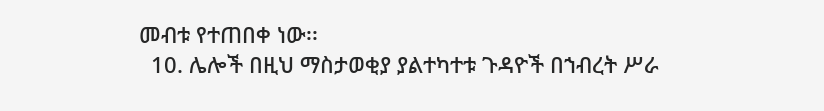መብቱ የተጠበቀ ነው፡፡
  10. ሌሎች በዚህ ማስታወቂያ ያልተካተቱ ጉዳዮች በኀብረት ሥራ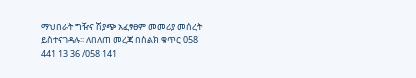ማህበራት ግዥና ሽያጭ አፈፃፀም መመሪያ መሰረት ይስተናገዳሉ፡፡ ለበለጠ መረጃ በስልክ ቁጥር 058 441 13 36 /058 141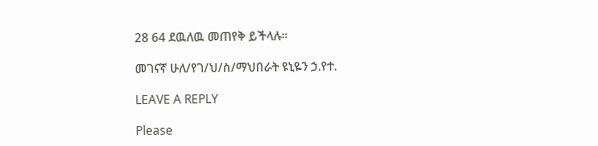28 64 ደዉለዉ መጠየቅ ይችላሉ፡፡

መገናኛ ሁለ/የገ/ህ/ስ/ማህበራት ዩኒዬን ኃ.የተ.

LEAVE A REPLY

Please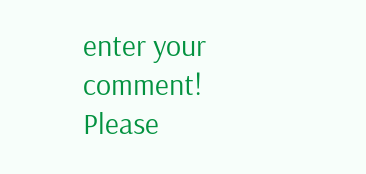enter your comment!
Please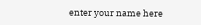enter your name here